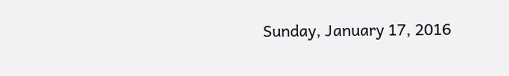Sunday, January 17, 2016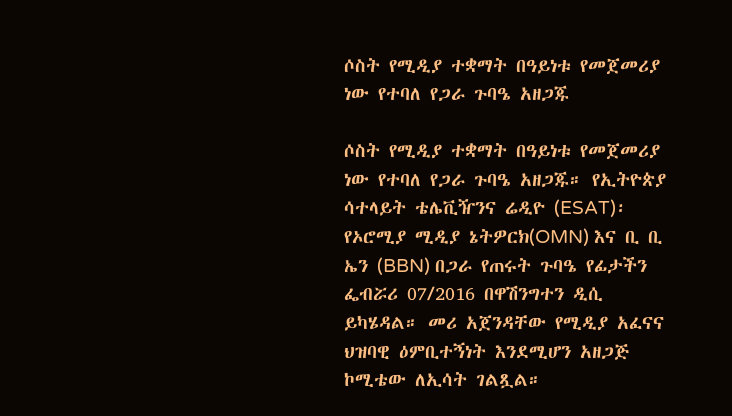ሶስት የሚዲያ ተቋማት በዓይነቱ የመጀመሪያ ነው የተባለ የጋራ ጉባዔ አዘጋጁ

ሶስት የሚዲያ ተቋማት በዓይነቱ የመጀመሪያ ነው የተባለ የጋራ ጉባዔ አዘጋጁ። የኢትዮጵያ ሳተላይት ቴሌቪዥንና ሬዲዮ (ESAT)፡ የኦሮሚያ ሚዲያ ኔትዎርክ(OMN) እና ቢ ቢ ኤን (BBN) በጋራ የጠሩት ጉባዔ የፊታችን ፌብሯሪ 07/2016 በዋሽንግተን ዲሲ ይካሄዳል። መሪ አጀንዳቸው የሚዲያ አፈናና ህዝባዊ ዕምቢተኝነት እንደሚሆን አዘጋጅ ኮሚቴው ለኢሳት ገልጿል።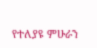የተለያዩ ምሁራን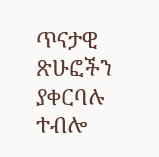ጥናታዊ ጽሁፎችን ያቀርባሉ ተብሎ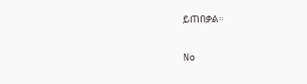ይጠበቃል።

No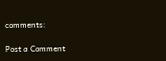comments:

Post a Comment